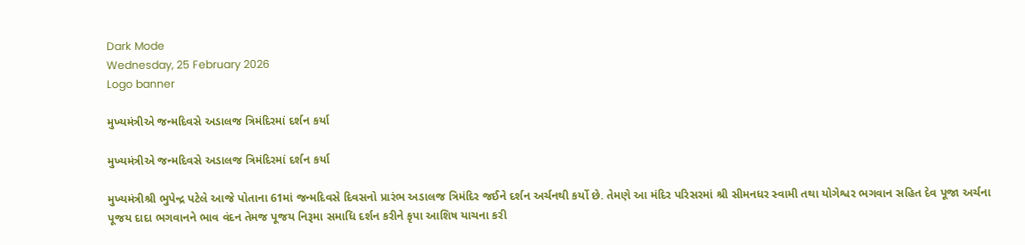Dark Mode
Wednesday, 25 February 2026
Logo banner

મુખ્યમંત્રીએ જન્મદિવસે અડાલજ ત્રિમંદિરમાં દર્શન કર્યા

મુખ્યમંત્રીએ જન્મદિવસે અડાલજ ત્રિમંદિરમાં દર્શન કર્યા

મુખ્યમંત્રીશ્રી ભુપેન્દ્ર પટેલે આજે પોતાના 61માં જન્મદિવસે દિવસનો પ્રારંભ અડાલજ ત્રિમંદિર જઈને દર્શન અર્ચનથી કર્યો છે. તેમણે આ મંદિર પરિસરમાં શ્રી સીમનધર સ્વામી તથા યોગેશ્વર ભગવાન સહિત દેવ પૂજા અર્ચના પૂજય દાદા ભગવાનને ભાવ વંદન તેમજ પૂજય નિરૂમા સમાધિ દર્શન કરીને કૃપા આશિષ યાચના કરી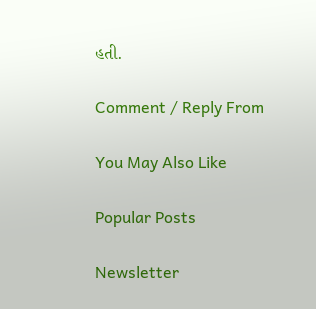હતી.

Comment / Reply From

You May Also Like

Popular Posts

Newsletter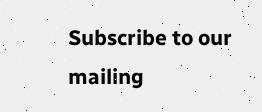Subscribe to our mailing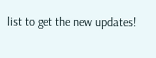list to get the new updates!